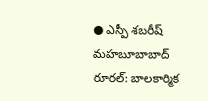● ఎస్పీ శబరీష్
మహబూబాబాద్ రూరల్: బాలకార్మిక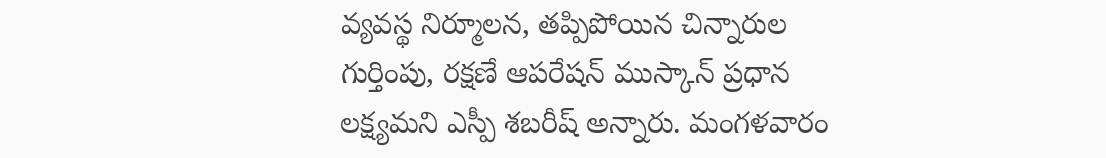వ్యవస్థ నిర్మూలన, తప్పిపోయిన చిన్నారుల గుర్తింపు, రక్షణే ఆపరేషన్ ముస్కాన్ ప్రధాన లక్ష్యమని ఎస్పీ శబరీష్ అన్నారు. మంగళవారం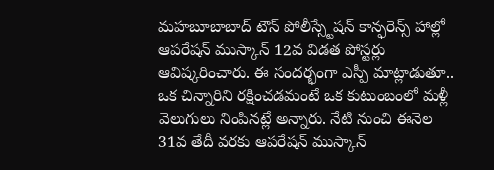మహబూబాబాద్ టౌన్ పోలీస్స్టేషన్ కాన్ఫరెన్స్ హాల్లో ఆపరేషన్ ముస్కాన్ 12వ విడత పోస్టర్లు ఆవిష్కరించారు. ఈ సందర్భంగా ఎస్పీ మాట్లాడుతూ.. ఒక చిన్నారిని రక్షించడమంటే ఒక కుటుంబంలో మళ్లీ వెలుగులు నింపినట్లే అన్నారు. నేటి నుంచి ఈనెల 31వ తేదీ వరకు ఆపరేషన్ ముస్కాన్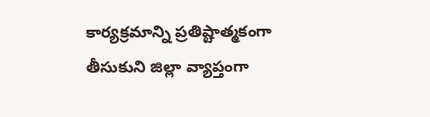కార్యక్రమాన్ని ప్రతిష్టాత్మకంగా తీసుకుని జిల్లా వ్యాప్తంగా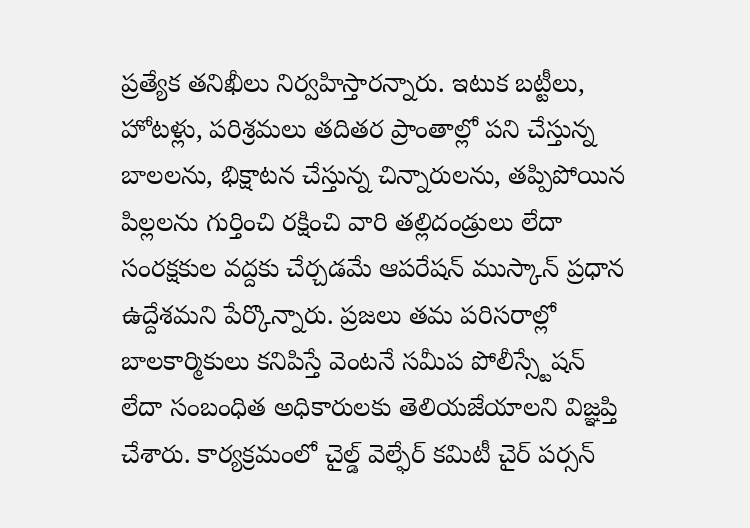ప్రత్యేక తనిఖీలు నిర్వహిస్తారన్నారు. ఇటుక బట్టీలు, హోటళ్లు, పరిశ్రమలు తదితర ప్రాంతాల్లో పని చేస్తున్న బాలలను, భిక్షాటన చేస్తున్న చిన్నారులను, తప్పిపోయిన పిల్లలను గుర్తించి రక్షించి వారి తల్లిదండ్రులు లేదా సంరక్షకుల వద్దకు చేర్చడమే ఆపరేషన్ ముస్కాన్ ప్రధాన ఉద్దేశమని పేర్కొన్నారు. ప్రజలు తమ పరిసరాల్లో బాలకార్మికులు కనిపిస్తే వెంటనే సమీప పోలీస్స్టేషన్ లేదా సంబంధిత అధికారులకు తెలియజేయాలని విజ్ఞప్తి చేశారు. కార్యక్రమంలో చైల్డ్ వెల్ఫేర్ కమిటీ చైర్ పర్సన్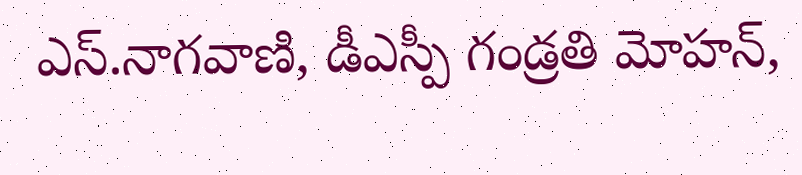ఎస్.నాగవాణి, డీఎస్పీ గండ్రతి మోహన్,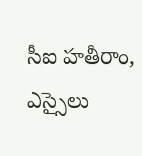సీఐ హతీరాం, ఎస్సైలు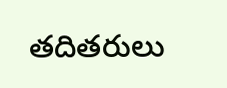తదితరులు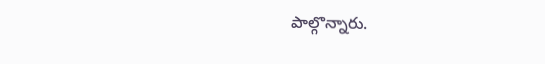పాల్గొన్నారు.